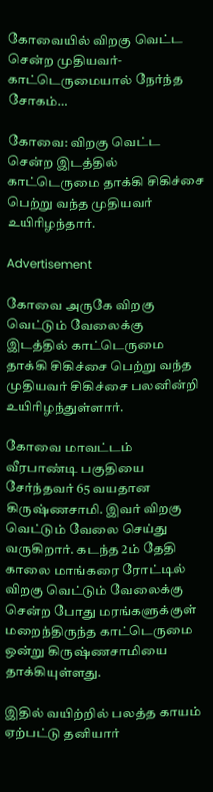கோவையில் விறகு வெட்ட சென்ற முதியவர்- காட்டெருமையால் நேர்ந்த சோகம்…

கோவை: விறகு வெட்ட சென்ற இடத்தில் காட்டெருமை தாக்கி சிகிச்சை பெற்று வந்த முதியவர் உயிரிழந்தார்.

Advertisement

கோவை அருகே விறகு வெட்டும் வேலைக்கு இடத்தில் காட்டெருமை தாக்கி சிகிச்சை பெற்று வந்த முதியவர் சிகிச்சை பலனின்றி உயிரிழந்துள்ளார்.

கோவை மாவட்டம் வீரபாண்டி பகுதியை சேர்ந்தவர் 65 வயதான கிருஷ்ணசாமி. இவர் விறகு வெட்டும் வேலை செய்து வருகிறார். கடந்த 2ம் தேதி காலை மாங்கரை ரோட்டில் விறகு வெட்டும் வேலைக்கு சென்ற போது மரங்களுக்குள் மறைந்திருந்த காட்டெருமை ஒன்று கிருஷ்ணசாமியை தாக்கியுள்ளது.

இதில் வயிற்றில் பலத்த காயம் ஏற்பட்டு தனியார்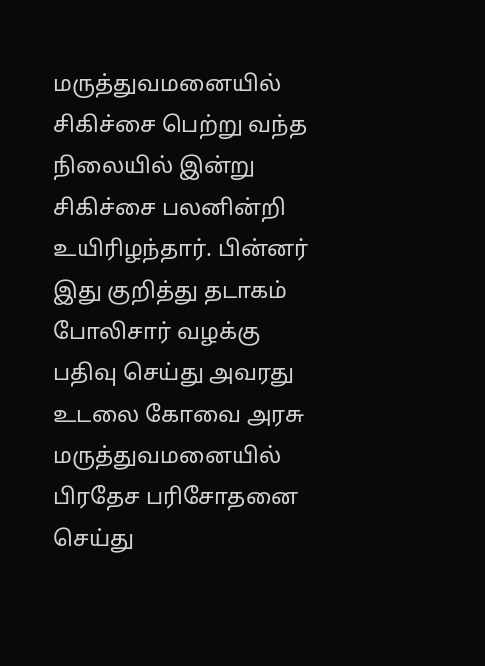மருத்துவமனையில் சிகிச்சை பெற்று வந்த நிலையில் இன்று சிகிச்சை பலனின்றி உயிரிழந்தார். பின்னர் இது குறித்து தடாகம் போலிசார் வழக்கு பதிவு செய்து அவரது உடலை கோவை அரசு மருத்துவமனையில் பிரதேச பரிசோதனை செய்து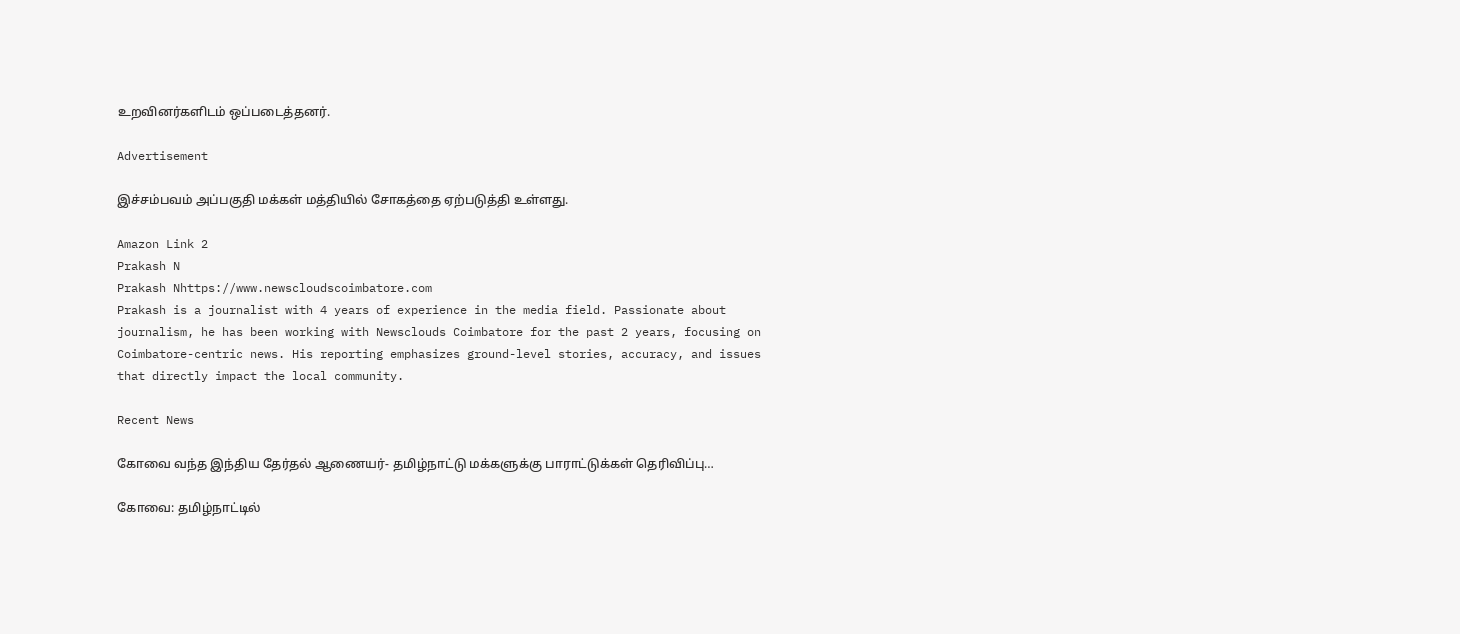உறவினர்களிடம் ஒப்படைத்தனர்.

Advertisement

இச்சம்பவம் அப்பகுதி மக்கள் மத்தியில் சோகத்தை ஏற்படுத்தி உள்ளது.

Amazon Link 2
Prakash N
Prakash Nhttps://www.newscloudscoimbatore.com
Prakash is a journalist with 4 years of experience in the media field. Passionate about journalism, he has been working with Newsclouds Coimbatore for the past 2 years, focusing on Coimbatore-centric news. His reporting emphasizes ground-level stories, accuracy, and issues that directly impact the local community.

Recent News

கோவை வந்த இந்திய தேர்தல் ஆணையர்- தமிழ்நாட்டு மக்களுக்கு பாராட்டுக்கள் தெரிவிப்பு…

கோவை: தமிழ்நாட்டில்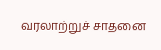வரலாற்றுச் சாதனை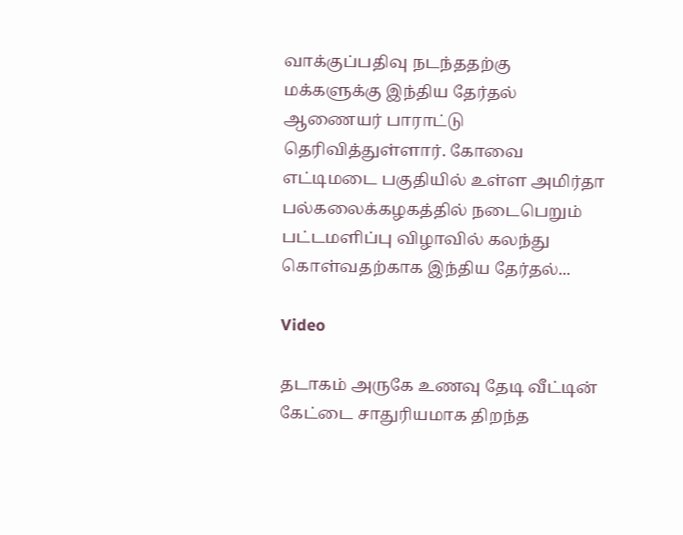வாக்குப்பதிவு நடந்ததற்கு மக்களுக்கு இந்திய தேர்தல் ஆணையர் பாராட்டு தெரிவித்துள்ளார். கோவை எட்டிமடை பகுதியில் உள்ள அமிர்தா பல்கலைக்கழகத்தில் நடைபெறும் பட்டமளிப்பு விழாவில் கலந்து கொள்வதற்காக இந்திய தேர்தல்...

Video

தடாகம் அருகே உணவு தேடி வீட்டின் கேட்டை சாதுரியமாக திறந்த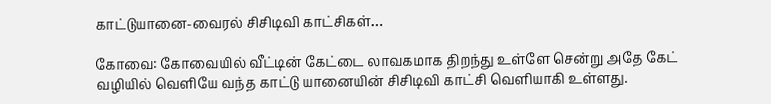காட்டுயானை-வைரல் சிசிடிவி காட்சிகள்…

கோவை: கோவையில் வீட்டின் கேட்டை லாவகமாக திறந்து உள்ளே சென்று அதே கேட் வழியில் வெளியே வந்த காட்டு யானையின் சிசிடிவி காட்சி வெளியாகி உள்ளது.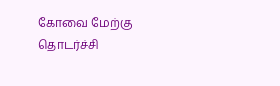கோவை மேற்கு தொடர்ச்சி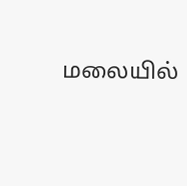மலையில்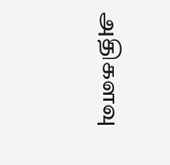அதிகளவு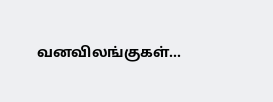வனவிலங்குகள்...